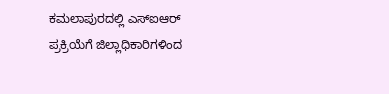ಕಮಲಾಪುರದಲ್ಲಿ ಎಸ್‌ಐಆರ್ ಪ್ರಕ್ರಿಯೆಗೆ ಜಿಲ್ಲಾಧಿಕಾರಿಗಳಿಂದ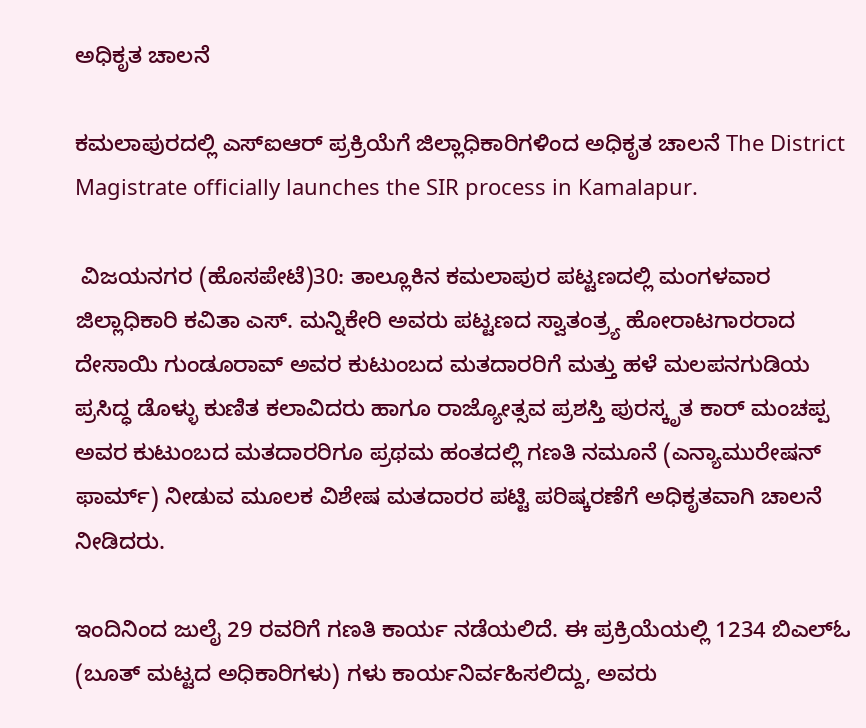ಅಧಿಕೃತ ಚಾಲನೆ

ಕಮಲಾಪುರದಲ್ಲಿ ಎಸ್‌ಐಆರ್ ಪ್ರಕ್ರಿಯೆಗೆ ಜಿಲ್ಲಾಧಿಕಾರಿಗಳಿಂದ ಅಧಿಕೃತ ಚಾಲನೆ The District Magistrate officially launches the SIR process in Kamalapur.

 ವಿಜಯನಗರ (ಹೊಸಪೇಟೆ)30: ತಾಲ್ಲೂಕಿನ ಕಮಲಾಪುರ ಪಟ್ಟಣದಲ್ಲಿ ಮಂಗಳವಾರ ಜಿಲ್ಲಾಧಿಕಾರಿ ಕವಿತಾ ಎಸ್‌. ಮನ್ನಿಕೇರಿ ಅವರು ಪಟ್ಟಣದ ಸ್ವಾತಂತ್ರ್ಯ ಹೋರಾಟಗಾರರಾದ ದೇಸಾಯಿ ಗುಂಡೂರಾವ್ ಅವರ ಕುಟುಂಬದ ಮತದಾರರಿಗೆ ಮತ್ತು ಹಳೆ ಮಲಪನಗುಡಿಯ ಪ್ರಸಿದ್ಧ ಡೊಳ್ಳು ಕುಣಿತ ಕಲಾವಿದರು ಹಾಗೂ ರಾಜ್ಯೋತ್ಸವ ಪ್ರಶಸ್ತಿ ಪುರಸ್ಕೃತ ಕಾರ್ ಮಂಚಪ್ಪ ಅವರ ಕುಟುಂಬದ ಮತದಾರರಿಗೂ ಪ್ರಥಮ ಹಂತದಲ್ಲಿ ಗಣತಿ ನಮೂನೆ (ಎನ್ಯಾಮುರೇಷನ್ ಫಾರ್ಮ್‌) ನೀಡುವ ಮೂಲಕ ವಿಶೇಷ ಮತದಾರರ ಪಟ್ಟಿ ಪರಿಷ್ಕರಣೆಗೆ ಅಧಿಕೃತವಾಗಿ ಚಾಲನೆ ನೀಡಿದರು.

ಇಂದಿನಿಂದ ಜುಲೈ 29 ರವರಿಗೆ ಗಣತಿ ಕಾರ್ಯ ನಡೆಯಲಿದೆ. ಈ ಪ್ರಕ್ರಿಯೆಯಲ್ಲಿ 1234 ಬಿಎಲ್‌ಓ (ಬೂತ್ ಮಟ್ಟದ ಅಧಿಕಾರಿಗಳು) ಗಳು ಕಾರ್ಯನಿರ್ವಹಿಸಲಿದ್ದು, ಅವರು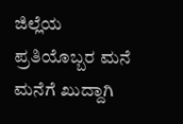ಜಿಲ್ಲೆಯ ಪ್ರತಿಯೊಬ್ಬರ ಮನೆ ಮನೆಗೆ ಖುದ್ದಾಗಿ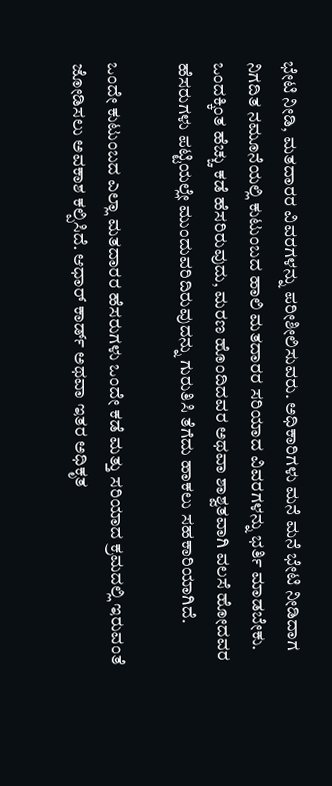ಭೇಟಿ ನೀಡಿ, ಮತದಾರರ ವಿವರಗಳನ್ನು ಪರೀಶೀಲಿಸುವರು. ಅಧಿಕಾರಿಗಳು ಮನೆ ಮನೆ ಭೇಟಿ ನೀಡಿದಾಗ ನಿಗದಿತ ನಮೂನೆಯಲ್ಲಿ ಕುಟುಂಬದ ಹಾಲಿ ಮತದಾರರ ಸರಿಯಾದ ವಿವರಗಳನ್ನು ಭರ್ತಿ ಮಾಡಬೇಕು. ಒಂದಕ್ಕಿಂತ ಹೆಚ್ಚು ಕಡೆ ಹೆಸರಿರುವುದು, ಮರಣ ಹೊಂದಿದವರ ಅಥವಾ ಶಾಶ್ವತವಾಗಿ ವಲಸೆ ಹೋದವರ ಹೆಸರುಗಳು ಪಟ್ಟಿಯಲ್ಲೇ ಮುಂದುವರಿದಿರುವುದನ್ನು ಗುರುತಿಸಿ ತೆಗೆದು ಹಾಕಲು ಸಹಕಾರಿಯಾಗಿದೆ.

ಒಂದೇ ಕುಟುಂಬದ ಎಲ್ಲಾ ಮತದಾರರ ಹೆಸರುಗಳು ಒಂದೇ ಕಡೆ ಮತ್ತು ಸರಿಯಾದ ಕ್ರಮದಲ್ಲಿ ಇರುವಂತೆ ಜೋಡಿಸಲು ಅವಕಾಶ ಕಲ್ಪಿಸಿದೆ. ಆಧಾರ್ ಕಾರ್ಡ್‌ ಅಥವಾ ಇತರ ಅಧಿಕೃತ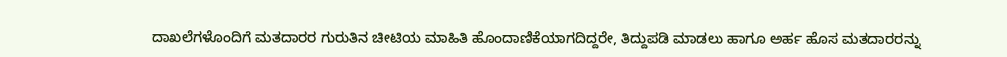ದಾಖಲೆಗಳೊಂದಿಗೆ ಮತದಾರರ ಗುರುತಿನ ಚೀಟಿಯ ಮಾಹಿತಿ ಹೊಂದಾಣಿಕೆಯಾಗದಿದ್ದರೇ, ತಿದ್ದುಪಡಿ ಮಾಡಲು ಹಾಗೂ ಅರ್ಹ ಹೊಸ ಮತದಾರರನ್ನು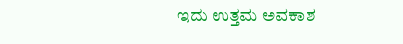ಇದು ಉತ್ತಮ ಅವಕಾಶ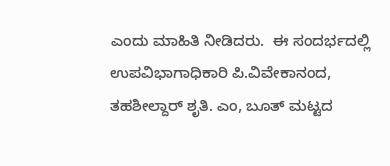ಎಂದು ಮಾಹಿತಿ ನೀಡಿದರು.  ಈ ಸಂದರ್ಭದಲ್ಲಿ ಉಪವಿಭಾಗಾಧಿಕಾರಿ ಪಿ.ವಿವೇಕಾನಂದ, ತಹಶೀಲ್ದಾರ್ ಶೃತಿ. ಎಂ, ಬೂತ್ ಮಟ್ಟದ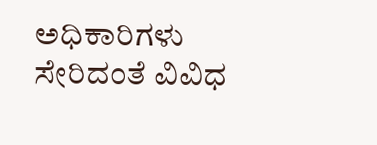ಅಧಿಕಾರಿಗಳು ಸೇರಿದಂತೆ ವಿವಿಧ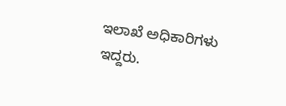ಇಲಾಖೆ ಅಧಿಕಾರಿಗಳು ಇದ್ದರು.